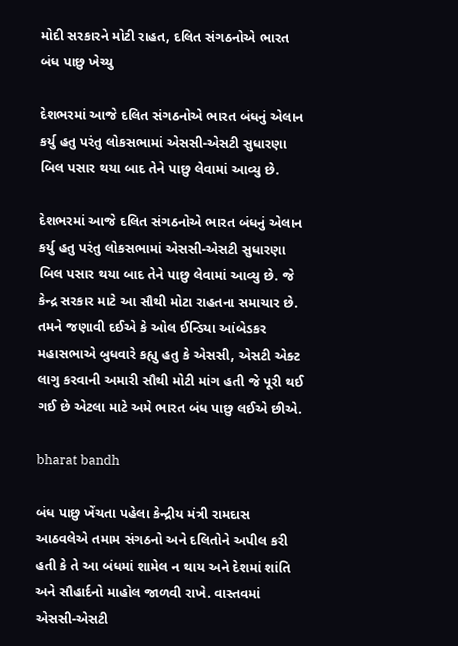મોદી સરકારને મોટી રાહત, દલિત સંગઠનોએ ભારત બંધ પાછુ ખેચ્યુ

દેશભરમાં આજે દલિત સંગઠનોએ ભારત બંધનું એલાન કર્યુ હતુ પરંતુ લોકસભામાં એસસી-એસટી સુધારણા બિલ પસાર થયા બાદ તેને પાછુ લેવામાં આવ્યુ છે.

દેશભરમાં આજે દલિત સંગઠનોએ ભારત બંધનું એલાન કર્યુ હતુ પરંતુ લોકસભામાં એસસી-એસટી સુધારણા બિલ પસાર થયા બાદ તેને પાછુ લેવામાં આવ્યુ છે. જે કેન્દ્ર સરકાર માટે આ સૌથી મોટા રાહતના સમાચાર છે. તમને જણાવી દઈએ કે ઓલ ઈન્ડિયા આંબેડકર મહાસભાએ બુધવારે કહ્યુ હતુ કે એસસી, એસટી એક્ટ લાગુ કરવાની અમારી સૌથી મોટી માંગ હતી જે પૂરી થઈ ગઈ છે એટલા માટે અમે ભારત બંધ પાછુ લઈએ છીએ.

bharat bandh

બંધ પાછુ ખેંચતા પહેલા કેન્દ્રીય મંત્રી રામદાસ આઠવલેએ તમામ સંગઠનો અને દલિતોને અપીલ કરી હતી કે તે આ બંધમાં શામેલ ન થાય અને દેશમાં શાંતિ અને સૌહાર્દનો માહોલ જાળવી રાખે. વાસ્તવમાં એસસી-એસટી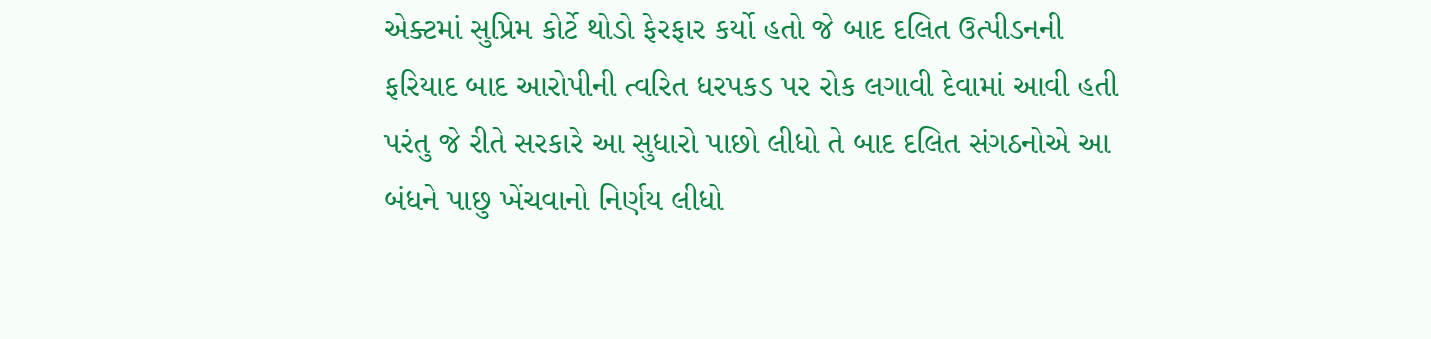એક્ટમાં સુપ્રિમ કોર્ટે થોડો ફેરફાર કર્યો હતો જે બાદ દલિત ઉત્પીડનની ફરિયાદ બાદ આરોપીની ત્વરિત ધરપકડ પર રોક લગાવી દેવામાં આવી હતી પરંતુ જે રીતે સરકારે આ સુધારો પાછો લીધો તે બાદ દલિત સંગઠનોએ આ બંધને પાછુ ખેંચવાનો નિર્ણય લીધો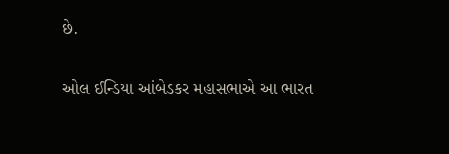છે.

ઓલ ઈન્ડિયા આંબેડકર મહાસભાએ આ ભારત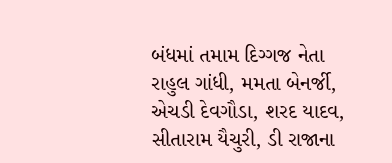બંધમાં તમામ દિગ્ગજ નેતા રાહુલ ગાંધી, મમતા બેનર્જી, એચડી દેવગૌડા, શરદ યાદવ, સીતારામ યૈચુરી, ડી રાજાના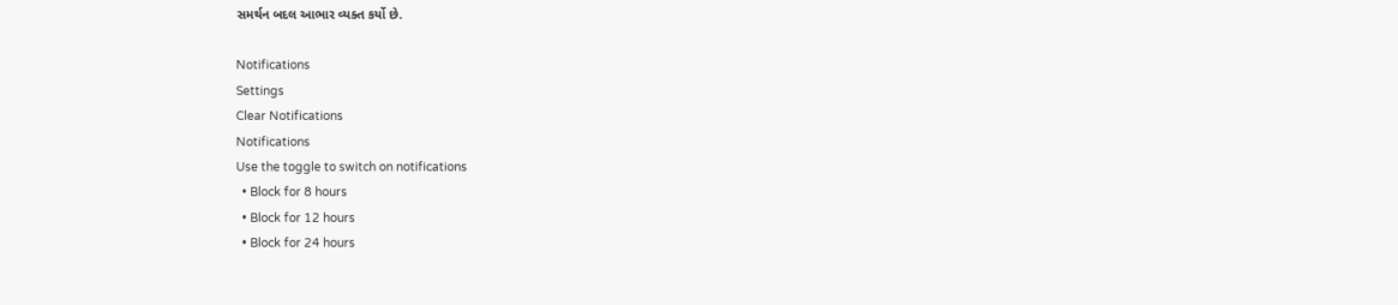સમર્થન બદલ આભાર વ્યક્ત કર્યો છે.

Notifications
Settings
Clear Notifications
Notifications
Use the toggle to switch on notifications
  • Block for 8 hours
  • Block for 12 hours
  • Block for 24 hours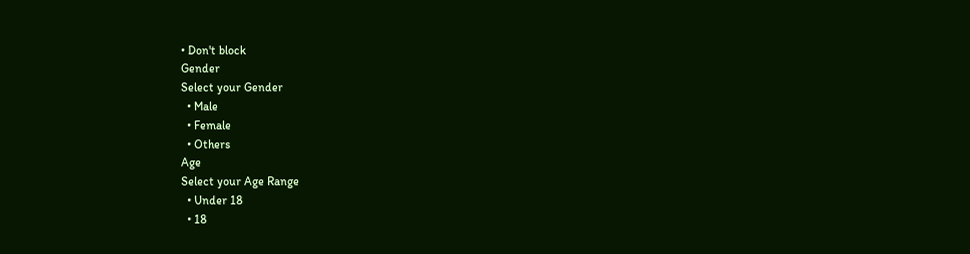• Don't block
Gender
Select your Gender
  • Male
  • Female
  • Others
Age
Select your Age Range
  • Under 18
  • 18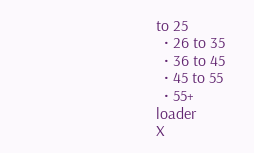to 25
  • 26 to 35
  • 36 to 45
  • 45 to 55
  • 55+
loader
X